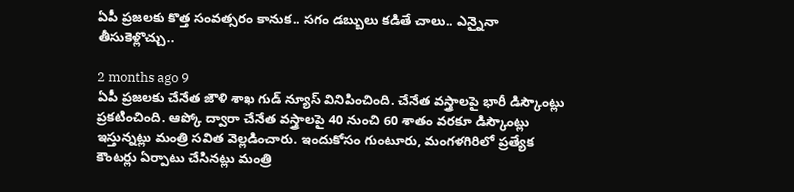ఏపీ ప్రజలకు కొత్త సంవత్సరం కానుక.. సగం డబ్బులు కడితే చాలు.. ఎన్నైనా తీసుకెళ్లొచ్చు..

2 months ago 9
ఏపీ ప్రజలకు చేనేత జౌళి శాఖ గుడ్ న్యూస్ వినిపించింది. చేనేత వస్త్రాలపై భారీ డిస్కౌంట్లు ప్రకటించింది. ఆప్కో ద్వారా చేనేత వస్త్రాలపై 40 నుంచి 60 శాతం వరకూ డిస్కౌంట్లు ఇస్తున్నట్లు మంత్రి సవిత వెల్లడించారు. ఇందుకోసం గుంటూరు, మంగళగిరిలో ప్రత్యేక కౌంటర్లు ఏర్పాటు చేసినట్లు మంత్రి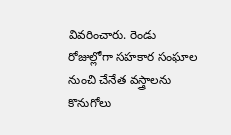వివరించారు. రెండు రోజుల్లోగా సహకార సంఘాల నుంచి చేనేత వస్త్రాలను కొనుగోలు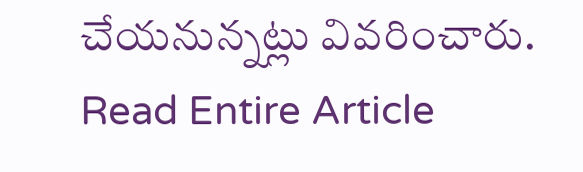చేయనున్నట్లు వివరించారు.
Read Entire Article